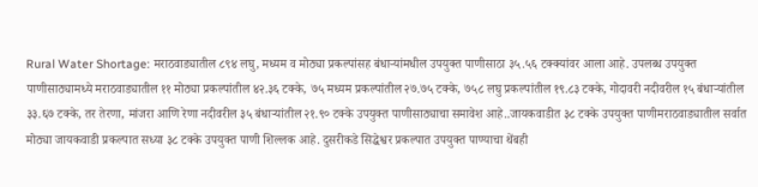Rural Water Shortage: मराठवाड्यातील ८९४ लघु, मध्यम व मोठ्या प्रकल्पांसह बंधाऱ्यांमधील उपयुक्त पाणीसाठा ३५.५६ टक्क्यांवर आला आहे. उपलब्ध उपयुक्त पाणीसाठ्यामध्ये मराठवाड्यातील ११ मोठ्या प्रकल्पांतील ४२.३६ टक्के, ७५ मध्यम प्रकल्पांतील २७.७५ टक्के, ७५८ लघु प्रकल्पांतील १९.८३ टक्के, गोदावरी नदीवरील १५ बंधाऱ्यांतील ३३.६७ टक्के, तर तेरणा, मांजरा आणि रेणा नदीवरील ३५ बंधाऱ्यांतील २१.९० टक्के उपयुक्त पाणीसाठ्याचा समावेश आहे..जायकवाडीत ३८ टक्के उपयुक्त पाणीमराठवाड्यातील सर्वात मोठ्या जायकवाडी प्रकल्पात सध्या ३८ टक्के उपयुक्त पाणी शिल्लक आहे. दुसरीकडे सिद्धेश्वर प्रकल्पात उपयुक्त पाण्याचा थेंबही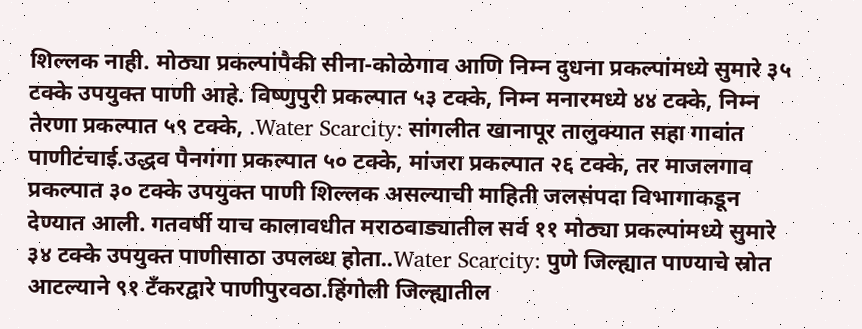शिल्लक नाही. मोठ्या प्रकल्पांपैकी सीना-कोळेगाव आणि निम्न दुधना प्रकल्पांमध्ये सुमारे ३५ टक्के उपयुक्त पाणी आहे. विष्णुपुरी प्रकल्पात ५३ टक्के, निम्न मनारमध्ये ४४ टक्के, निम्न तेरणा प्रकल्पात ५९ टक्के, .Water Scarcity: सांगलीत खानापूर तालुक्यात सहा गावांत पाणीटंचाई.उद्धव पैनगंगा प्रकल्पात ५० टक्के, मांजरा प्रकल्पात २६ टक्के, तर माजलगाव प्रकल्पात ३० टक्के उपयुक्त पाणी शिल्लक असल्याची माहिती जलसंपदा विभागाकडून देण्यात आली. गतवर्षी याच कालावधीत मराठवाड्यातील सर्व ११ मोठ्या प्रकल्पांमध्ये सुमारे ३४ टक्के उपयुक्त पाणीसाठा उपलब्ध होता..Water Scarcity: पुणे जिल्ह्यात पाण्याचे स्रोत आटल्याने ९१ टँकरद्वारे पाणीपुरवठा.हिंगोली जिल्ह्यातील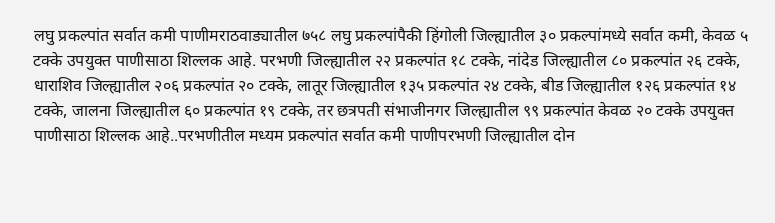लघु प्रकल्पांत सर्वात कमी पाणीमराठवाड्यातील ७५८ लघु प्रकल्पांपैकी हिंगोली जिल्ह्यातील ३० प्रकल्पांमध्ये सर्वात कमी, केवळ ५ टक्के उपयुक्त पाणीसाठा शिल्लक आहे. परभणी जिल्ह्यातील २२ प्रकल्पांत १८ टक्के, नांदेड जिल्ह्यातील ८० प्रकल्पांत २६ टक्के, धाराशिव जिल्ह्यातील २०६ प्रकल्पांत २० टक्के, लातूर जिल्ह्यातील १३५ प्रकल्पांत २४ टक्के, बीड जिल्ह्यातील १२६ प्रकल्पांत १४ टक्के, जालना जिल्ह्यातील ६० प्रकल्पांत १९ टक्के, तर छत्रपती संभाजीनगर जिल्ह्यातील ९९ प्रकल्पांत केवळ २० टक्के उपयुक्त पाणीसाठा शिल्लक आहे..परभणीतील मध्यम प्रकल्पांत सर्वात कमी पाणीपरभणी जिल्ह्यातील दोन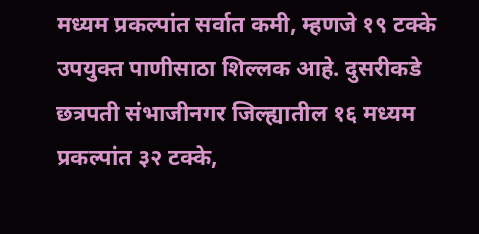मध्यम प्रकल्पांत सर्वात कमी, म्हणजे १९ टक्के उपयुक्त पाणीसाठा शिल्लक आहे. दुसरीकडे छत्रपती संभाजीनगर जिल्ह्यातील १६ मध्यम प्रकल्पांत ३२ टक्के,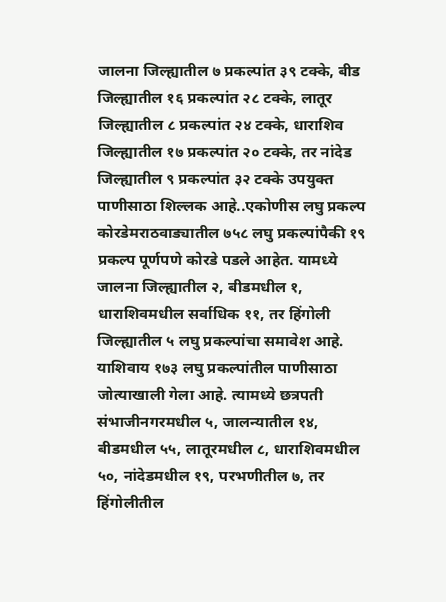जालना जिल्ह्यातील ७ प्रकल्पांत ३९ टक्के, बीड जिल्ह्यातील १६ प्रकल्पांत २८ टक्के, लातूर जिल्ह्यातील ८ प्रकल्पांत २४ टक्के, धाराशिव जिल्ह्यातील १७ प्रकल्पांत २० टक्के, तर नांदेड जिल्ह्यातील ९ प्रकल्पांत ३२ टक्के उपयुक्त पाणीसाठा शिल्लक आहे..एकोणीस लघु प्रकल्प कोरडेमराठवाड्यातील ७५८ लघु प्रकल्पांपैकी १९ प्रकल्प पूर्णपणे कोरडे पडले आहेत. यामध्ये जालना जिल्ह्यातील २, बीडमधील १, धाराशिवमधील सर्वाधिक ११, तर हिंगोली जिल्ह्यातील ५ लघु प्रकल्पांचा समावेश आहे. याशिवाय १७३ लघु प्रकल्पांतील पाणीसाठा जोत्याखाली गेला आहे. त्यामध्ये छत्रपती संभाजीनगरमधील ५, जालन्यातील १४, बीडमधील ५५, लातूरमधील ८, धाराशिवमधील ५०, नांदेडमधील १९, परभणीतील ७, तर हिंगोलीतील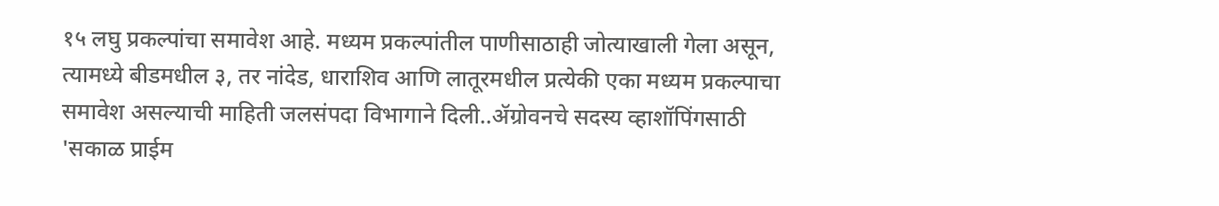१५ लघु प्रकल्पांचा समावेश आहे. मध्यम प्रकल्पांतील पाणीसाठाही जोत्याखाली गेला असून, त्यामध्ये बीडमधील ३, तर नांदेड, धाराशिव आणि लातूरमधील प्रत्येकी एका मध्यम प्रकल्पाचा समावेश असल्याची माहिती जलसंपदा विभागाने दिली..ॲग्रोवनचे सदस्य व्हाशॉपिंगसाठी 'सकाळ प्राईम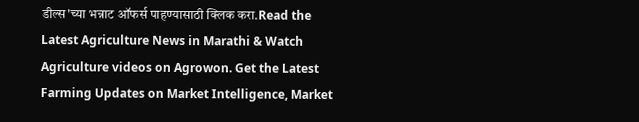डील्स'च्या भन्नाट ऑफर्स पाहण्यासाठी क्लिक करा.Read the Latest Agriculture News in Marathi & Watch Agriculture videos on Agrowon. Get the Latest Farming Updates on Market Intelligence, Market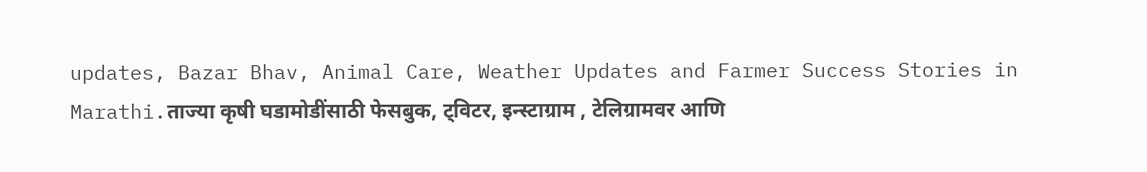updates, Bazar Bhav, Animal Care, Weather Updates and Farmer Success Stories in Marathi.ताज्या कृषी घडामोडींसाठी फेसबुक, ट्विटर, इन्स्टाग्राम , टेलिग्रामवर आणि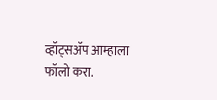व्हॉट्सॲप आम्हाला फॉलो करा.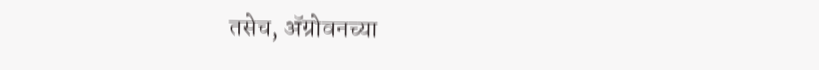तसेच, ॲग्रोवनच्या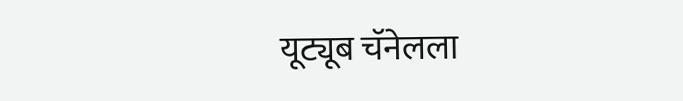यूट्यूब चॅनेलला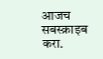आजच सबस्क्राइब करा.